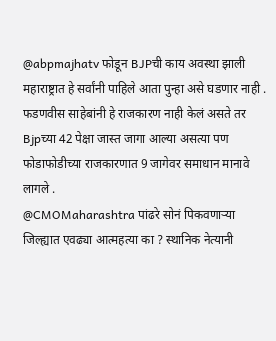@abpmajhatv फोडून BJPची काय अवस्था झाली महाराष्ट्रात हे सर्वांनी पाहिले आता पुन्हा असे घडणार नाही . फडणवीस साहेबांनी हे राजकारण नाही केलं असते तर Bjpच्या 42 पेक्षा जास्त जागा आल्या असत्या पण फोडाफोडीच्या राजकारणात 9 जागेवर समाधान मानावे लागले .
@CMOMaharashtra पांढरे सोनं पिकवणाऱ्या जिल्ह्यात एवढ्या आत्महत्या का ? स्थानिक नेत्यानी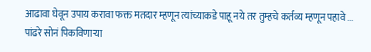आढावा घेवून उपाय करावा फक्त मतदार म्हणून त्यांच्याकडे पाहू नये तर तुम्हचे कर्तव्य म्हणून पहावे ...
पांढरे सोनं पिकविणाऱ्या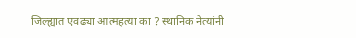जिल्ह्यात एवढ्या आत्महत्या का ? स्थानिक नेत्यांनी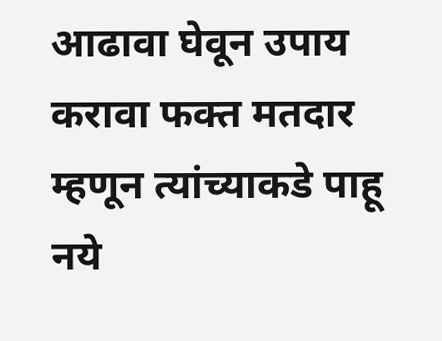आढावा घेवून उपाय करावा फक्त मतदार म्हणून त्यांच्याकडे पाहू नये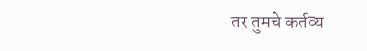तर तुमचे कर्तव्य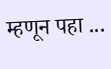म्हणून पहा ...